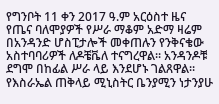የግንቦት 11 ቀን 2017 ዓ.ም አርዕስተ ዜና
የጤና ባለሞያዎች የሥራ ማቆም አድማ ዛሬም በአንዳንድ ሆስፒታሎች መቀጠሉን የንቅናቄው አስተባባሪዎች ለዶቼቬለ ተናግረዋል። አንዳንዶቹ ደግሞ በከፊል ሥራ ላይ እንደሆኑ ገልጸዋል።
የእስራኤል ጠቅላይ ሚኒስትር ቤንያሚን ነታንያሁ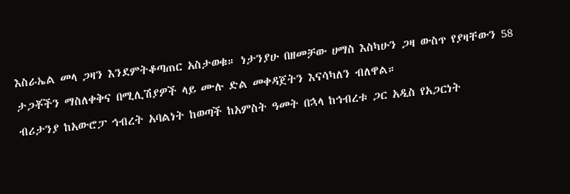እስራኤል መላ ጋዛን እንደምትቆጣጠር አስታወቁ። ነታንያሁ በዘመቻው ሀማስ እስካሁን ጋዛ ውስጥ የያዛቸውን 58 ታጋቾችን ማስለቀቅና በሚሊሽያዎች ላይ ሙሉ ድል መቀዳጀትን እናሳካለን ብለዋል።
ብሪታንያ ከአውሮፓ ኅብረት አባልነት ከወጣች ከአምስት ዓመት በኋላ ከኅብረቱ ጋር አዲስ የአጋርነት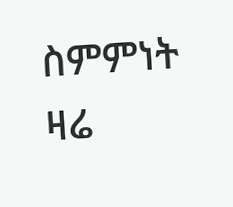ስምምነት ዛሬ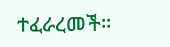ተፈራረመች።